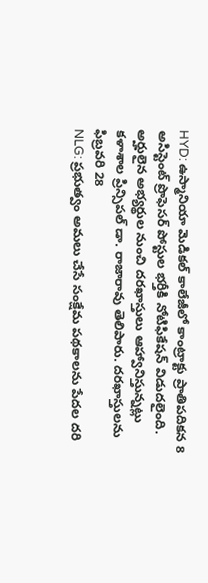HYD: ఉస్మానియా మెడికల్ కాలేజీలో కాంట్రాక్టు ప్రాతిపదికన 8 అసిస్టెంట్ ప్రొఫెసర్ పోస్టుల భర్తీకి నోటిఫికేషన్ విడుదలైంది. అర్హులైన అభ్యర్థుల నుంచి దరఖాస్తులు ఆహ్వానిస్తున్నట్లు కళాశాల ప్రిన్సిపల్ డా. రాజారావు తెలిపారు. దరఖాస్తులను ఫిబ్రవరి 28
NLG: ప్రభుత్వం అమలు చేసే సంక్షేమ పథకాలను పేదల దరి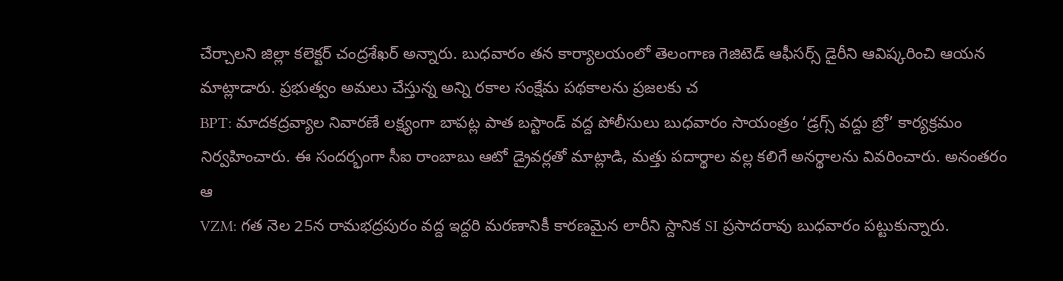చేర్చాలని జిల్లా కలెక్టర్ చంద్రశేఖర్ అన్నారు. బుధవారం తన కార్యాలయంలో తెలంగాణ గెజిటెడ్ ఆఫీసర్స్ డైరీని ఆవిష్కరించి ఆయన మాట్లాడారు. ప్రభుత్వం అమలు చేస్తున్న అన్ని రకాల సంక్షేమ పథకాలను ప్రజలకు చ
BPT: మాదకద్రవ్యాల నివారణే లక్ష్యంగా బాపట్ల పాత బస్టాండ్ వద్ద పోలీసులు బుధవారం సాయంత్రం ‘డ్రగ్స్ వద్దు బ్రో’ కార్యక్రమం నిర్వహించారు. ఈ సందర్భంగా సీఐ రాంబాబు ఆటో డ్రైవర్లతో మాట్లాడి, మత్తు పదార్థాల వల్ల కలిగే అనర్థాలను వివరించారు. అనంతరం ఆ
VZM: గత నెల 25న రామభద్రపురం వద్ద ఇద్దరి మరణానికీ కారణమైన లారీని స్దానిక SI ప్రసాదరావు బుధవారం పట్టుకున్నారు.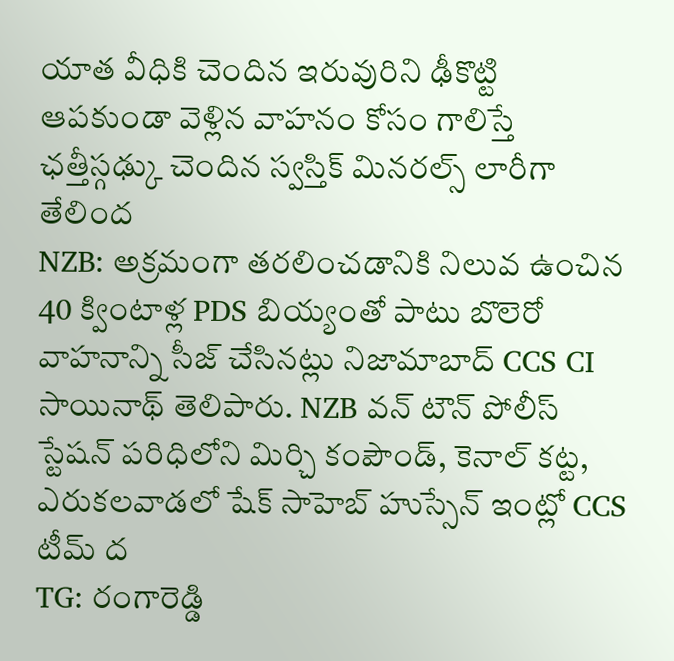యాత వీధికి చెందిన ఇరువురిని ఢీకొట్టి ఆపకుండా వెళ్లిన వాహనం కోసం గాలిస్తే ఛత్తీస్గఢ్కు చెందిన స్వస్తిక్ మినరల్స్ లారీగా తేలింద
NZB: అక్రమంగా తరలించడానికి నిలువ ఉంచిన 40 క్వింటాళ్ల PDS బియ్యంతో పాటు బొలెరో వాహనాన్ని సీజ్ చేసినట్లు నిజామాబాద్ CCS CI సాయినాథ్ తెలిపారు. NZB వన్ టౌన్ పోలీస్ స్టేషన్ పరిధిలోని మిర్చి కంపౌండ్, కెనాల్ కట్ట, ఎరుకలవాడలో షేక్ సాహెబ్ హుస్సేన్ ఇంట్లో CCS టీమ్ ద
TG: రంగారెడ్డి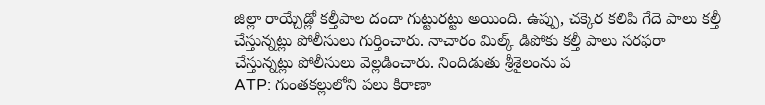జిల్లా రాయ్చేడ్లో కల్తీపాల దందా గుట్టురట్టు అయింది. ఉప్పు, చక్కెర కలిపి గేదె పాలు కల్తీ చేస్తున్నట్లు పోలీసులు గుర్తించారు. నాచారం మిల్క్ డిపోకు కల్తీ పాలు సరఫరా చేస్తున్నట్లు పోలీసులు వెల్లడించారు. నిందిడుతు శ్రీశైలంను ప
ATP: గుంతకల్లులోని పలు కిరాణా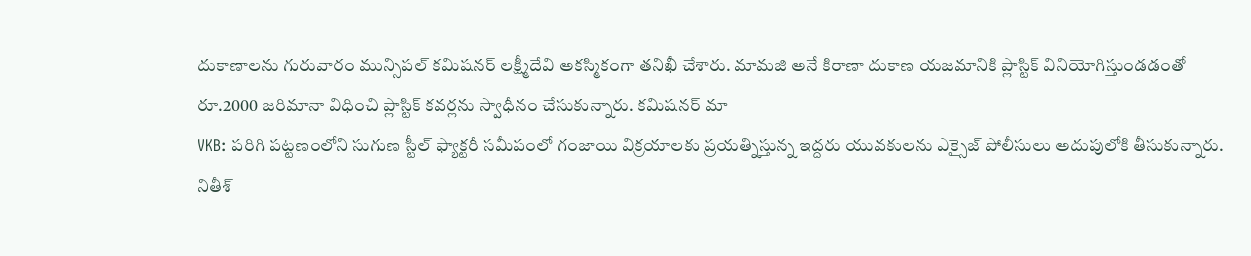దుకాణాలను గురువారం మున్సిపల్ కమిషనర్ లక్ష్మీదేవి అకస్మికంగా తనిఖీ చేశారు. మామజి అనే కిరాణా దుకాణ యజమానికి ప్లాస్టిక్ వినియోగిస్తుండడంతో రూ.2000 జరిమానా విధించి ప్లాస్టిక్ కవర్లను స్వాధీనం చేసుకున్నారు. కమిషనర్ మా
VKB: పరిగి పట్టణంలోని సుగుణ స్టీల్ ఫ్యాక్టరీ సమీపంలో గంజాయి విక్రయాలకు ప్రయత్నిస్తున్న ఇద్దరు యువకులను ఎక్సైజ్ పోలీసులు అదుపులోకి తీసుకున్నారు. నితీశ్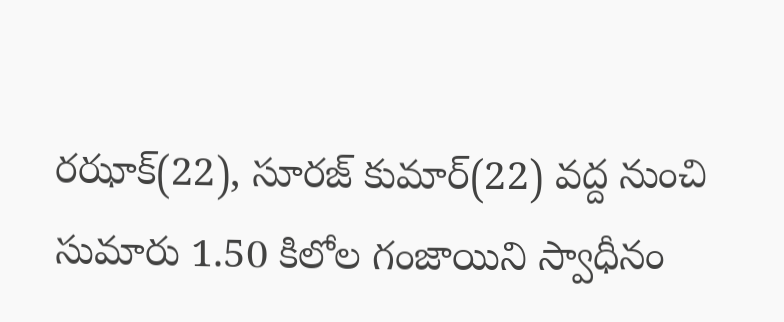రఝాక్(22), సూరజ్ కుమార్(22) వద్ద నుంచి సుమారు 1.50 కిలోల గంజాయిని స్వాధీనం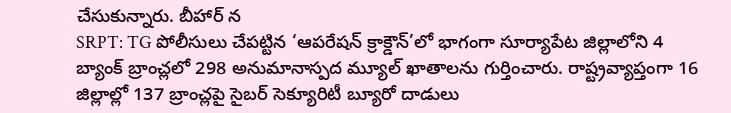చేసుకున్నారు. బీహార్ న
SRPT: TG పోలీసులు చేపట్టిన ‘ఆపరేషన్ క్రాక్డౌన్’లో భాగంగా సూర్యాపేట జిల్లాలోని 4 బ్యాంక్ బ్రాంచ్లలో 298 అనుమానాస్పద మ్యూల్ ఖాతాలను గుర్తించారు. రాష్ట్రవ్యాప్తంగా 16 జిల్లాల్లో 137 బ్రాంచ్లపై సైబర్ సెక్యూరిటీ బ్యూరో దాడులు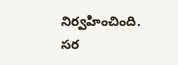నిర్వహించింది. సర